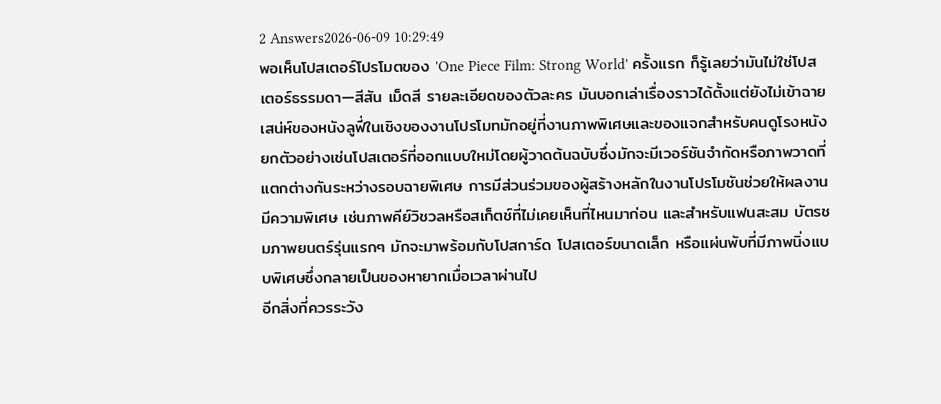2 Answers2026-06-09 10:29:49
พอเห็นโปสเตอร์โปรโมตของ 'One Piece Film: Strong World' ครั้งแรก ก็รู้เลยว่ามันไม่ใช่โปสเตอร์ธรรมดา—สีสัน เม็ดสี รายละเอียดของตัวละคร มันบอกเล่าเรื่องราวได้ตั้งแต่ยังไม่เข้าฉาย
เสน่ห์ของหนังลูฟี่ในเชิงของงานโปรโมทมักอยู่ที่งานภาพพิเศษและของแจกสำหรับคนดูโรงหนัง ยกตัวอย่างเช่นโปสเตอร์ที่ออกแบบใหม่โดยผู้วาดต้นฉบับซึ่งมักจะมีเวอร์ชันจำกัดหรือภาพวาดที่แตกต่างกันระหว่างรอบฉายพิเศษ การมีส่วนร่วมของผู้สร้างหลักในงานโปรโมชันช่วยให้ผลงานมีความพิเศษ เช่นภาพคีย์วิชวลหรือสเก็ตช์ที่ไม่เคยเห็นที่ไหนมาก่อน และสำหรับแฟนสะสม บัตรชมภาพยนตร์รุ่นแรกๆ มักจะมาพร้อมกับโปสการ์ด โปสเตอร์ขนาดเล็ก หรือแผ่นพับที่มีภาพนิ่งแบบพิเศษซึ่งกลายเป็นของหายากเมื่อเวลาผ่านไป
อีกสิ่งที่ควรระวัง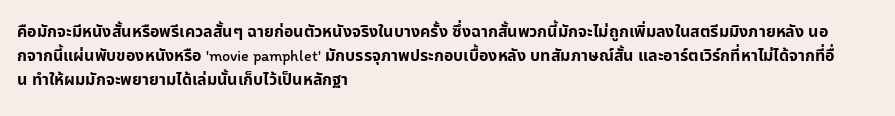คือมักจะมีหนังสั้นหรือพรีเควลสั้นๆ ฉายก่อนตัวหนังจริงในบางครั้ง ซึ่งฉากสั้นพวกนี้มักจะไม่ถูกเพิ่มลงในสตรีมมิงภายหลัง นอกจากนี้แผ่นพับของหนังหรือ 'movie pamphlet' มักบรรจุภาพประกอบเบื้องหลัง บทสัมภาษณ์สั้น และอาร์ตเวิร์กที่หาไม่ได้จากที่อื่น ทำให้ผมมักจะพยายามได้เล่มนั้นเก็บไว้เป็นหลักฐา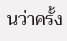นว่าครั้ง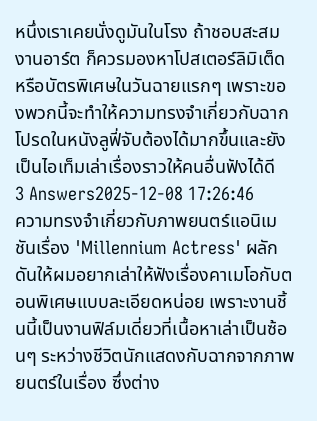หนึ่งเราเคยนั่งดูมันในโรง ถ้าชอบสะสมงานอาร์ต ก็ควรมองหาโปสเตอร์ลิมิเต็ดหรือบัตรพิเศษในวันฉายแรกๆ เพราะของพวกนี้จะทำให้ความทรงจำเกี่ยวกับฉากโปรดในหนังลูฟี่จับต้องได้มากขึ้นและยังเป็นไอเท็มเล่าเรื่องราวให้คนอื่นฟังได้ดี
3 Answers2025-12-08 17:26:46
ความทรงจำเกี่ยวกับภาพยนตร์แอนิเมชันเรื่อง 'Millennium Actress' ผลักดันให้ผมอยากเล่าให้ฟังเรื่องคาเมโอกับตอนพิเศษแบบละเอียดหน่อย เพราะงานชิ้นนี้เป็นงานฟิล์มเดี่ยวที่เนื้อหาเล่าเป็นซ้อนๆ ระหว่างชีวิตนักแสดงกับฉากจากภาพยนตร์ในเรื่อง ซึ่งต่าง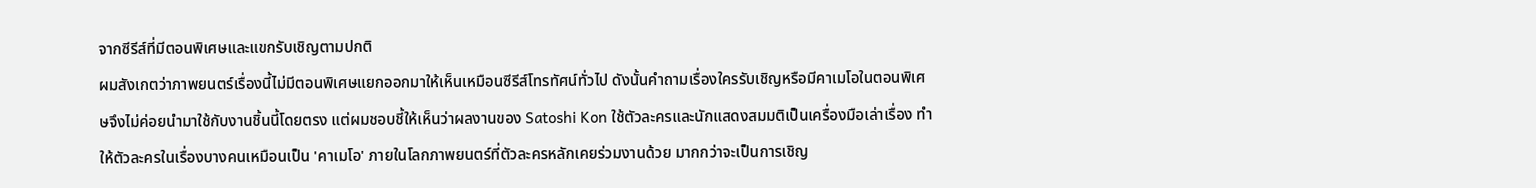จากซีรีส์ที่มีตอนพิเศษและแขกรับเชิญตามปกติ
ผมสังเกตว่าภาพยนตร์เรื่องนี้ไม่มีตอนพิเศษแยกออกมาให้เห็นเหมือนซีรีส์โทรทัศน์ทั่วไป ดังนั้นคำถามเรื่องใครรับเชิญหรือมีคาเมโอในตอนพิเศษจึงไม่ค่อยนำมาใช้กับงานชิ้นนี้โดยตรง แต่ผมชอบชี้ให้เห็นว่าผลงานของ Satoshi Kon ใช้ตัวละครและนักแสดงสมมติเป็นเครื่องมือเล่าเรื่อง ทำให้ตัวละครในเรื่องบางคนเหมือนเป็น 'คาเมโอ' ภายในโลกภาพยนตร์ที่ตัวละครหลักเคยร่วมงานด้วย มากกว่าจะเป็นการเชิญ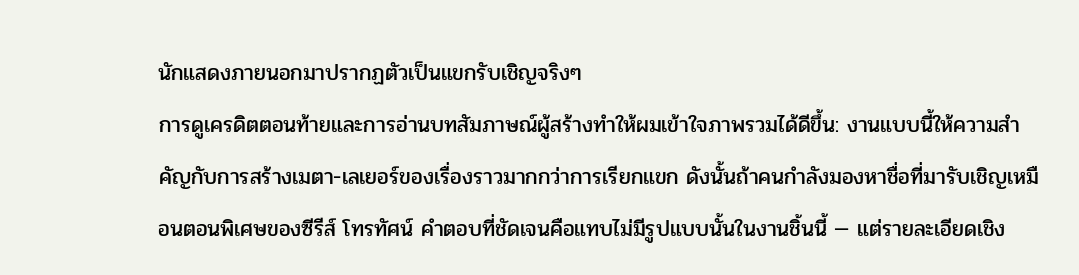นักแสดงภายนอกมาปรากฏตัวเป็นแขกรับเชิญจริงๆ
การดูเครดิตตอนท้ายและการอ่านบทสัมภาษณ์ผู้สร้างทำให้ผมเข้าใจภาพรวมได้ดีขึ้น: งานแบบนี้ให้ความสำคัญกับการสร้างเมตา-เลเยอร์ของเรื่องราวมากกว่าการเรียกแขก ดังนั้นถ้าคนกำลังมองหาชื่อที่มารับเชิญเหมือนตอนพิเศษของซีรีส์ โทรทัศน์ คำตอบที่ชัดเจนคือแทบไม่มีรูปแบบนั้นในงานชิ้นนี้ — แต่รายละเอียดเชิง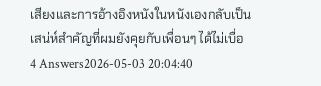เสียงและการอ้างอิงหนังในหนังเองกลับเป็นเสน่ห์สำคัญที่ผมยังคุยกับเพื่อนๆ ได้ไม่เบื่อ
4 Answers2026-05-03 20:04:40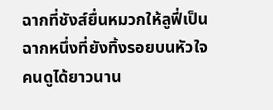ฉากที่ชังส์ยื่นหมวกให้ลูฟี่เป็นฉากหนึ่งที่ยังทิ้งรอยบนหัวใจคนดูได้ยาวนาน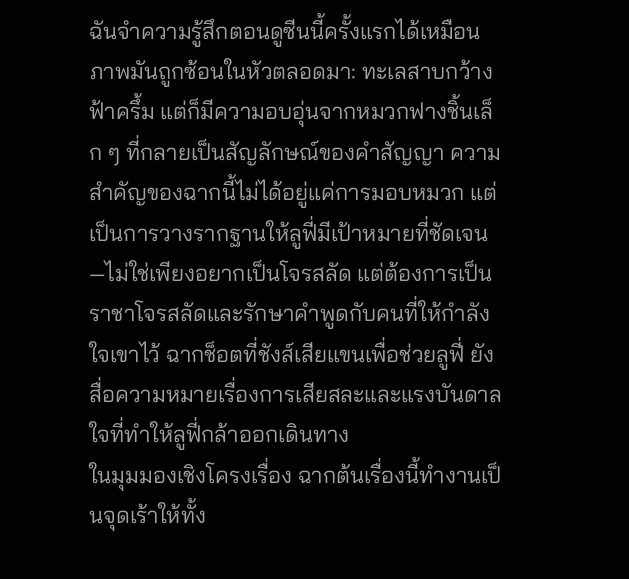ฉันจำความรู้สึกตอนดูซีนนี้ครั้งแรกได้เหมือนภาพมันถูกซ้อนในหัวตลอดมา: ทะเลสาบกว้าง ฟ้าครึ้ม แต่ก็มีความอบอุ่นจากหมวกฟางชิ้นเล็ก ๆ ที่กลายเป็นสัญลักษณ์ของคำสัญญา ความสำคัญของฉากนี้ไม่ได้อยู่แค่การมอบหมวก แต่เป็นการวางรากฐานให้ลูฟี่มีเป้าหมายที่ชัดเจน—ไม่ใช่เพียงอยากเป็นโจรสลัด แต่ต้องการเป็นราชาโจรสลัดและรักษาคำพูดกับคนที่ให้กำลังใจเขาไว้ ฉากช็อตที่ชังส์เสียแขนเพื่อช่วยลูฟี่ ยังสื่อความหมายเรื่องการเสียสละและแรงบันดาลใจที่ทำให้ลูฟี่กล้าออกเดินทาง
ในมุมมองเชิงโครงเรื่อง ฉากต้นเรื่องนี้ทำงานเป็นจุดเร้าให้ทั้ง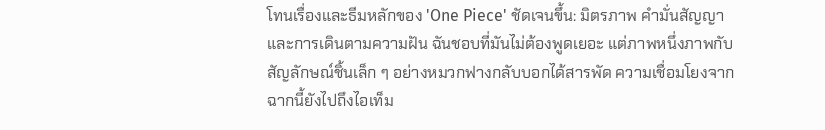โทนเรื่องและธีมหลักของ 'One Piece' ชัดเจนขึ้น: มิตรภาพ คำมั่นสัญญา และการเดินตามความฝัน ฉันชอบที่มันไม่ต้องพูดเยอะ แต่ภาพหนึ่งภาพกับสัญลักษณ์ชิ้นเล็ก ๆ อย่างหมวกฟางกลับบอกได้สารพัด ความเชื่อมโยงจากฉากนี้ยังไปถึงไอเท็ม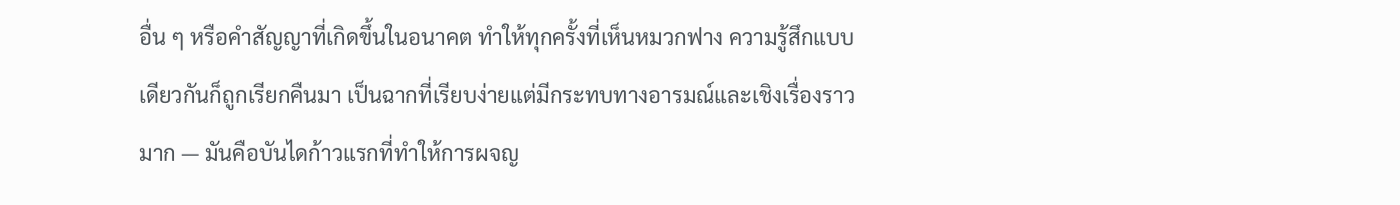อื่น ๆ หรือคำสัญญาที่เกิดขึ้นในอนาคต ทำให้ทุกครั้งที่เห็นหมวกฟาง ความรู้สึกแบบเดียวกันก็ถูกเรียกคืนมา เป็นฉากที่เรียบง่ายแต่มีกระทบทางอารมณ์และเชิงเรื่องราวมาก — มันคือบันไดก้าวแรกที่ทำให้การผจญ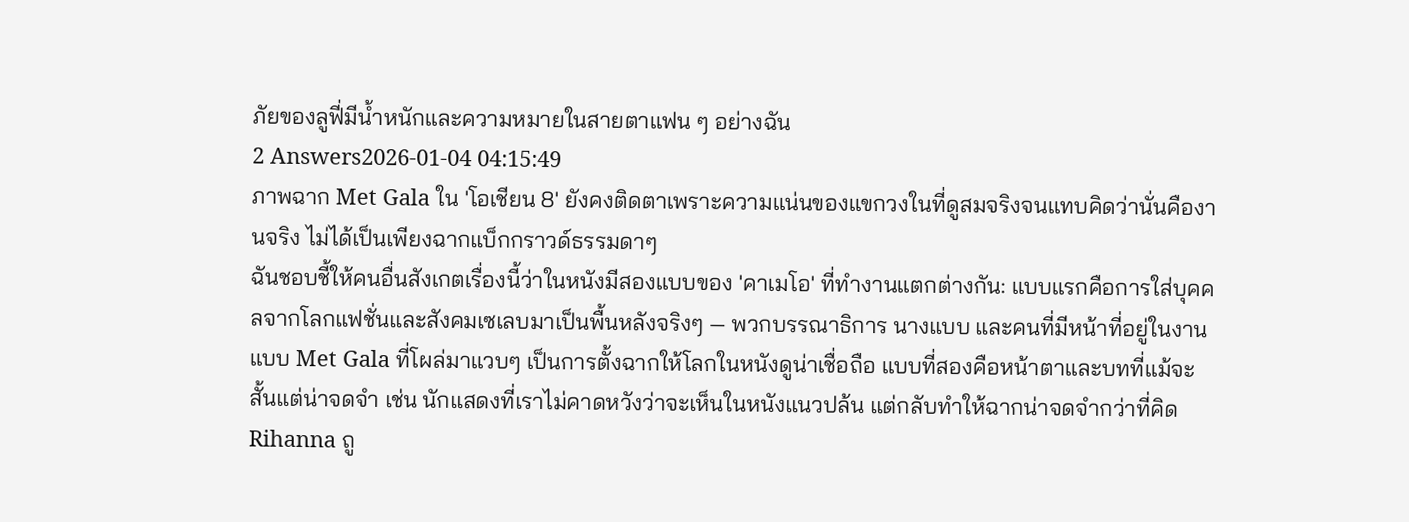ภัยของลูฟี่มีน้ำหนักและความหมายในสายตาแฟน ๆ อย่างฉัน
2 Answers2026-01-04 04:15:49
ภาพฉาก Met Gala ใน 'โอเชียน 8' ยังคงติดตาเพราะความแน่นของแขกวงในที่ดูสมจริงจนแทบคิดว่านั่นคืองานจริง ไม่ได้เป็นเพียงฉากแบ็กกราวด์ธรรมดาๆ
ฉันชอบชี้ให้คนอื่นสังเกตเรื่องนี้ว่าในหนังมีสองแบบของ 'คาเมโอ' ที่ทำงานแตกต่างกัน: แบบแรกคือการใส่บุคคลจากโลกแฟชั่นและสังคมเซเลบมาเป็นพื้นหลังจริงๆ — พวกบรรณาธิการ นางแบบ และคนที่มีหน้าที่อยู่ในงานแบบ Met Gala ที่โผล่มาแวบๆ เป็นการตั้งฉากให้โลกในหนังดูน่าเชื่อถือ แบบที่สองคือหน้าตาและบทที่แม้จะสั้นแต่น่าจดจำ เช่น นักแสดงที่เราไม่คาดหวังว่าจะเห็นในหนังแนวปล้น แต่กลับทำให้ฉากน่าจดจำกว่าที่คิด
Rihanna ถู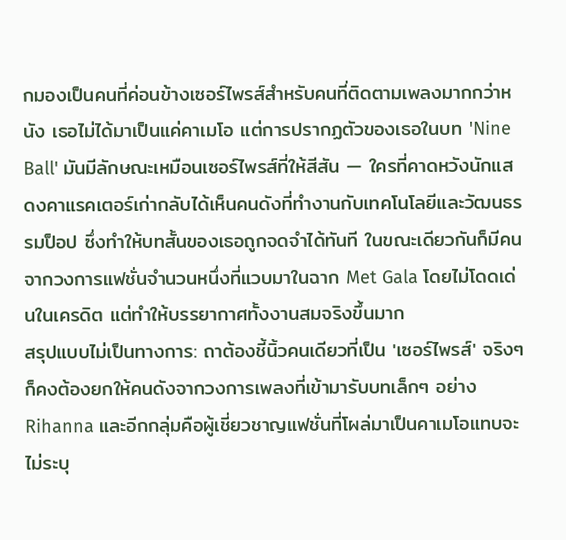กมองเป็นคนที่ค่อนข้างเซอร์ไพรส์สำหรับคนที่ติดตามเพลงมากกว่าหนัง เธอไม่ได้มาเป็นแค่คาเมโอ แต่การปรากฏตัวของเธอในบท 'Nine Ball' มันมีลักษณะเหมือนเซอร์ไพรส์ที่ให้สีสัน — ใครที่คาดหวังนักแสดงคาแรคเตอร์เก่ากลับได้เห็นคนดังที่ทำงานกับเทคโนโลยีและวัฒนธรรมป็อป ซึ่งทำให้บทสั้นของเธอถูกจดจำได้ทันที ในขณะเดียวกันก็มีคนจากวงการแฟชั่นจำนวนหนึ่งที่แวบมาในฉาก Met Gala โดยไม่โดดเด่นในเครดิต แต่ทำให้บรรยากาศทั้งงานสมจริงขึ้นมาก
สรุปแบบไม่เป็นทางการ: ถาต้องชี้นิ้วคนเดียวที่เป็น 'เซอร์ไพรส์' จริงๆ ก็คงต้องยกให้คนดังจากวงการเพลงที่เข้ามารับบทเล็กๆ อย่าง Rihanna และอีกกลุ่มคือผู้เชี่ยวชาญแฟชั่นที่โผล่มาเป็นคาเมโอแทบจะไม่ระบุ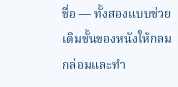ชื่อ — ทั้งสองแบบช่วยเติมชั้นของหนังให้กลมกล่อมและทำ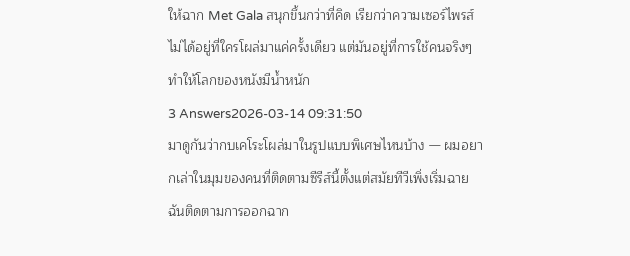ให้ฉาก Met Gala สนุกขึ้นกว่าที่คิด เรียกว่าความเซอร์ไพรส์ไม่ได้อยู่ที่ใครโผล่มาแค่ครั้งเดียว แต่มันอยู่ที่การใช้คนจริงๆ ทำให้โลกของหนังมีน้ำหนัก
3 Answers2026-03-14 09:31:50
มาดูกันว่ากบเคโระโผล่มาในรูปแบบพิเศษไหนบ้าง — ผมอยากเล่าในมุมของคนที่ติดตามซีรีส์นี้ตั้งแต่สมัยทีวีเพิ่งเริ่มฉาย
ฉันติดตามการออกฉาก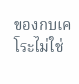ของกบเคโระไม่ใช่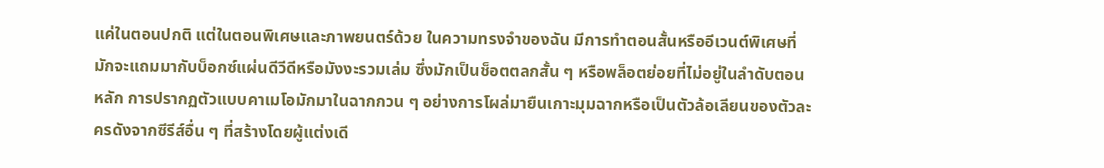แค่ในตอนปกติ แต่ในตอนพิเศษและภาพยนตร์ด้วย ในความทรงจำของฉัน มีการทำตอนสั้นหรืออีเวนต์พิเศษที่มักจะแถมมากับบ็อกซ์แผ่นดีวีดีหรือมังงะรวมเล่ม ซึ่งมักเป็นช็อตตลกสั้น ๆ หรือพล็อตย่อยที่ไม่อยู่ในลำดับตอนหลัก การปรากฏตัวแบบคาเมโอมักมาในฉากกวน ๆ อย่างการโผล่มายืนเกาะมุมฉากหรือเป็นตัวล้อเลียนของตัวละครดังจากซีรีส์อื่น ๆ ที่สร้างโดยผู้แต่งเดี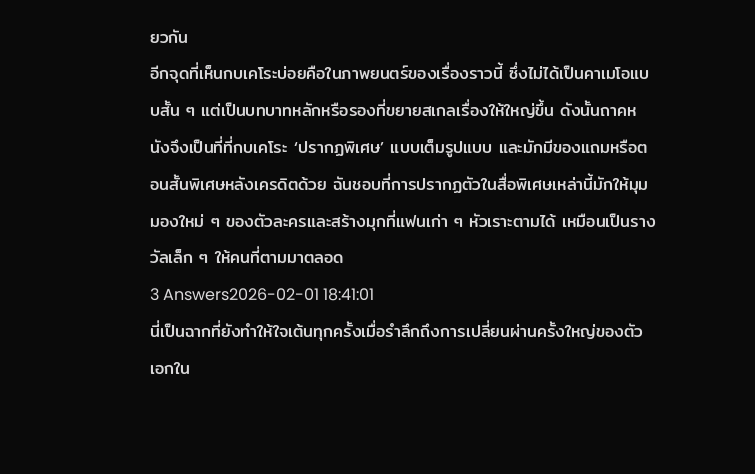ยวกัน
อีกจุดที่เห็นกบเคโระบ่อยคือในภาพยนตร์ของเรื่องราวนี้ ซึ่งไม่ได้เป็นคาเมโอแบบสั้น ๆ แต่เป็นบทบาทหลักหรือรองที่ขยายสเกลเรื่องให้ใหญ่ขึ้น ดังนั้นถาคหนังจึงเป็นที่ที่กบเคโระ ‘ปรากฏพิเศษ’ แบบเต็มรูปแบบ และมักมีของแถมหรือตอนสั้นพิเศษหลังเครดิตด้วย ฉันชอบที่การปรากฏตัวในสื่อพิเศษเหล่านี้มักให้มุมมองใหม่ ๆ ของตัวละครและสร้างมุกที่แฟนเก่า ๆ หัวเราะตามได้ เหมือนเป็นรางวัลเล็ก ๆ ให้คนที่ตามมาตลอด
3 Answers2026-02-01 18:41:01
นี่เป็นฉากที่ยังทำให้ใจเต้นทุกครั้งเมื่อรำลึกถึงการเปลี่ยนผ่านครั้งใหญ่ของตัวเอกใน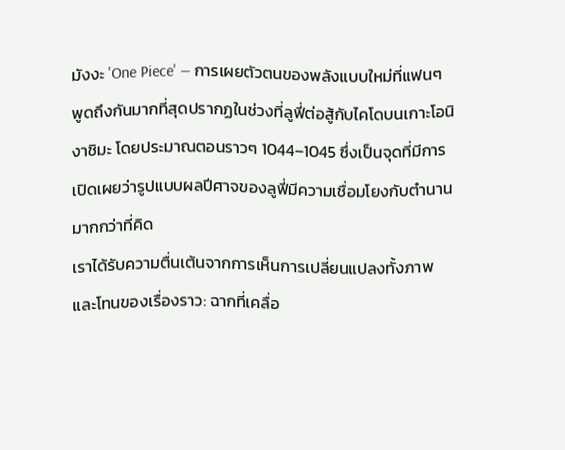มังงะ 'One Piece' — การเผยตัวตนของพลังแบบใหม่ที่แฟนๆ พูดถึงกันมากที่สุดปรากฏในช่วงที่ลูฟี่ต่อสู้กับไคโดบนเกาะโอนิงาชิมะ โดยประมาณตอนราวๆ 1044–1045 ซึ่งเป็นจุดที่มีการเปิดเผยว่ารูปแบบผลปีศาจของลูฟี่มีความเชื่อมโยงกับตำนานมากกว่าที่คิด
เราได้รับความตื่นเต้นจากการเห็นการเปลี่ยนแปลงทั้งภาพและโทนของเรื่องราว: ฉากที่เคลื่อ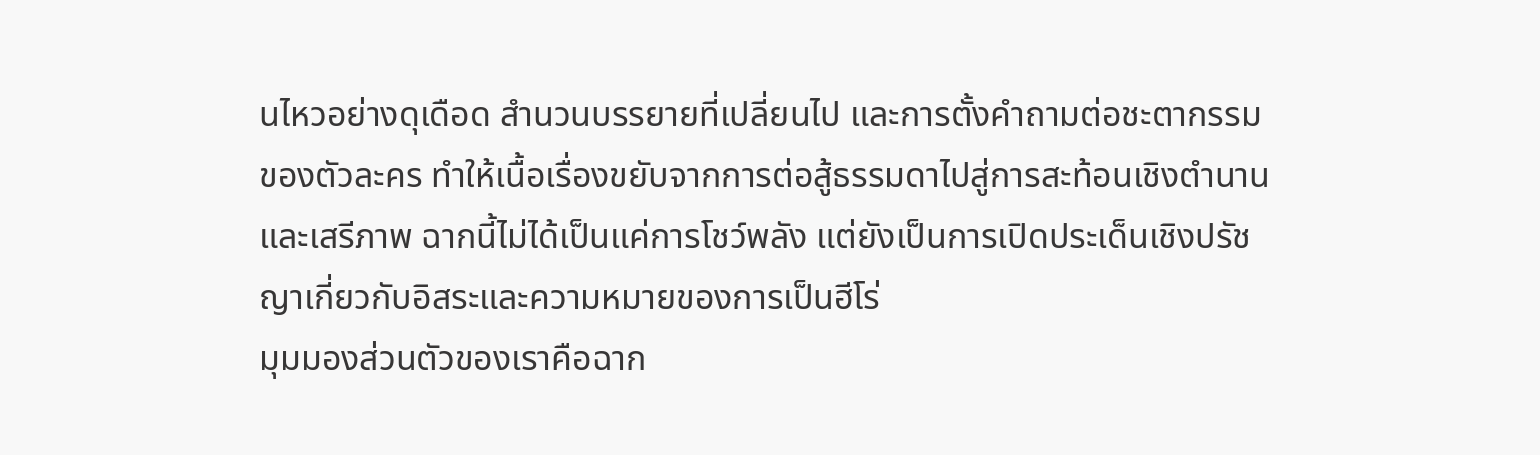นไหวอย่างดุเดือด สำนวนบรรยายที่เปลี่ยนไป และการตั้งคำถามต่อชะตากรรมของตัวละคร ทำให้เนื้อเรื่องขยับจากการต่อสู้ธรรมดาไปสู่การสะท้อนเชิงตำนานและเสรีภาพ ฉากนี้ไม่ได้เป็นแค่การโชว์พลัง แต่ยังเป็นการเปิดประเด็นเชิงปรัชญาเกี่ยวกับอิสระและความหมายของการเป็นฮีโร่
มุมมองส่วนตัวของเราคือฉาก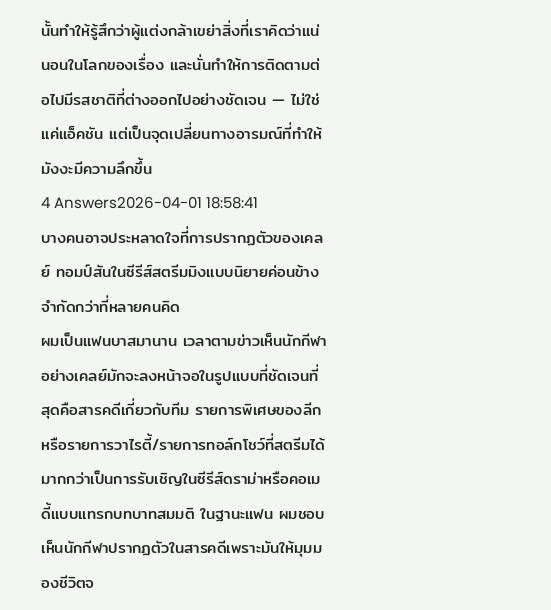นั้นทำให้รู้สึกว่าผู้แต่งกล้าเขย่าสิ่งที่เราคิดว่าแน่นอนในโลกของเรื่อง และนั่นทำให้การติดตามต่อไปมีรสชาติที่ต่างออกไปอย่างชัดเจน — ไม่ใช่แค่แอ็คชัน แต่เป็นจุดเปลี่ยนทางอารมณ์ที่ทำให้มังงะมีความลึกขึ้น
4 Answers2026-04-01 18:58:41
บางคนอาจประหลาดใจที่การปรากฏตัวของเคลย์ ทอมป์สันในซีรีส์สตรีมมิงแบบนิยายค่อนข้างจำกัดกว่าที่หลายคนคิด
ผมเป็นแฟนบาสมานาน เวลาตามข่าวเห็นนักกีฬาอย่างเคลย์มักจะลงหน้าจอในรูปแบบที่ชัดเจนที่สุดคือสารคดีเกี่ยวกับทีม รายการพิเศษของลีก หรือรายการวาไรตี้/รายการทอล์กโชว์ที่สตรีมได้มากกว่าเป็นการรับเชิญในซีรีส์ดราม่าหรือคอเมดี้แบบแทรกบทบาทสมมติ ในฐานะแฟน ผมชอบเห็นนักกีฬาปรากฏตัวในสารคดีเพราะมันให้มุมมองชีวิตจ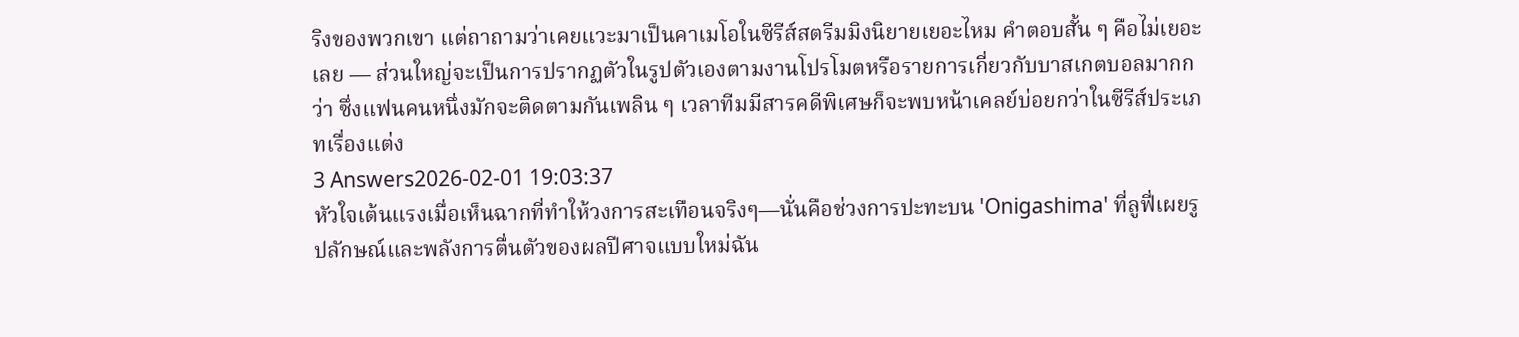ริงของพวกเขา แต่ถาถามว่าเคยแวะมาเป็นคาเมโอในซีรีส์สตรีมมิงนิยายเยอะไหม คำตอบสั้น ๆ คือไม่เยอะเลย — ส่วนใหญ่จะเป็นการปรากฏตัวในรูปตัวเองตามงานโปรโมตหรือรายการเกี่ยวกับบาสเกตบอลมากกว่า ซึ่งแฟนคนหนึ่งมักจะติดตามกันเพลิน ๆ เวลาทีมมีสารคดีพิเศษก็จะพบหน้าเคลย์บ่อยกว่าในซีรีส์ประเภทเรื่องแต่ง
3 Answers2026-02-01 19:03:37
หัวใจเต้นแรงเมื่อเห็นฉากที่ทำให้วงการสะเทือนจริงๆ—นั่นคือช่วงการปะทะบน 'Onigashima' ที่ลูฟี่เผยรูปลักษณ์และพลังการตื่นตัวของผลปีศาจแบบใหม่ฉัน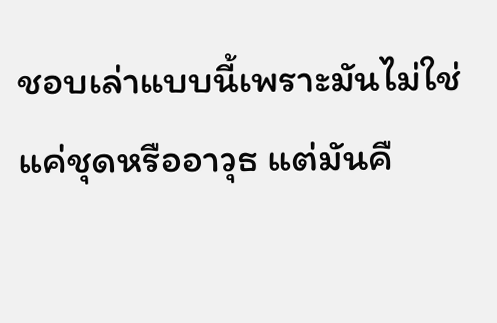ชอบเล่าแบบนี้เพราะมันไม่ใช่แค่ชุดหรืออาวุธ แต่มันคื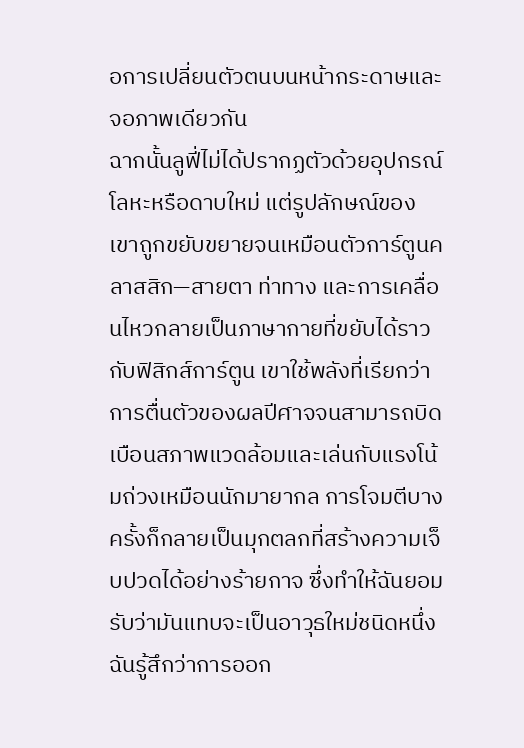อการเปลี่ยนตัวตนบนหน้ากระดาษและจอภาพเดียวกัน
ฉากนั้นลูฟี่ไม่ได้ปรากฏตัวด้วยอุปกรณ์โลหะหรือดาบใหม่ แต่รูปลักษณ์ของเขาถูกขยับขยายจนเหมือนตัวการ์ตูนคลาสสิก—สายตา ท่าทาง และการเคลื่อนไหวกลายเป็นภาษากายที่ขยับได้ราวกับฟิสิกส์การ์ตูน เขาใช้พลังที่เรียกว่าการตื่นตัวของผลปีศาจจนสามารถบิดเบือนสภาพแวดล้อมและเล่นกับแรงโน้มถ่วงเหมือนนักมายากล การโจมตีบางครั้งก็กลายเป็นมุกตลกที่สร้างความเจ็บปวดได้อย่างร้ายกาจ ซึ่งทำให้ฉันยอมรับว่ามันแทบจะเป็นอาวุธใหม่ชนิดหนึ่ง
ฉันรู้สึกว่าการออก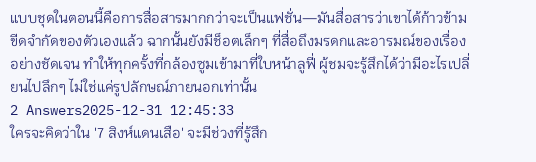แบบชุดในตอนนี้คือการสื่อสารมากกว่าจะเป็นแฟชั่น—มันสื่อสารว่าเขาได้ก้าวข้ามขีดจำกัดของตัวเองแล้ว ฉากนั้นยังมีช็อตเล็กๆ ที่สื่อถึงมรดกและอารมณ์ของเรื่องอย่างชัดเจน ทำให้ทุกครั้งที่กล้องซูมเข้ามาที่ใบหน้าลูฟี่ ผู้ชมจะรู้สึกได้ว่ามีอะไรเปลี่ยนไปลึกๆ ไม่ใช่แค่รูปลักษณ์ภายนอกเท่านั้น
2 Answers2025-12-31 12:45:33
ใครจะคิดว่าใน '7 สิงห์แดนเสือ' จะมีช่วงที่รู้สึก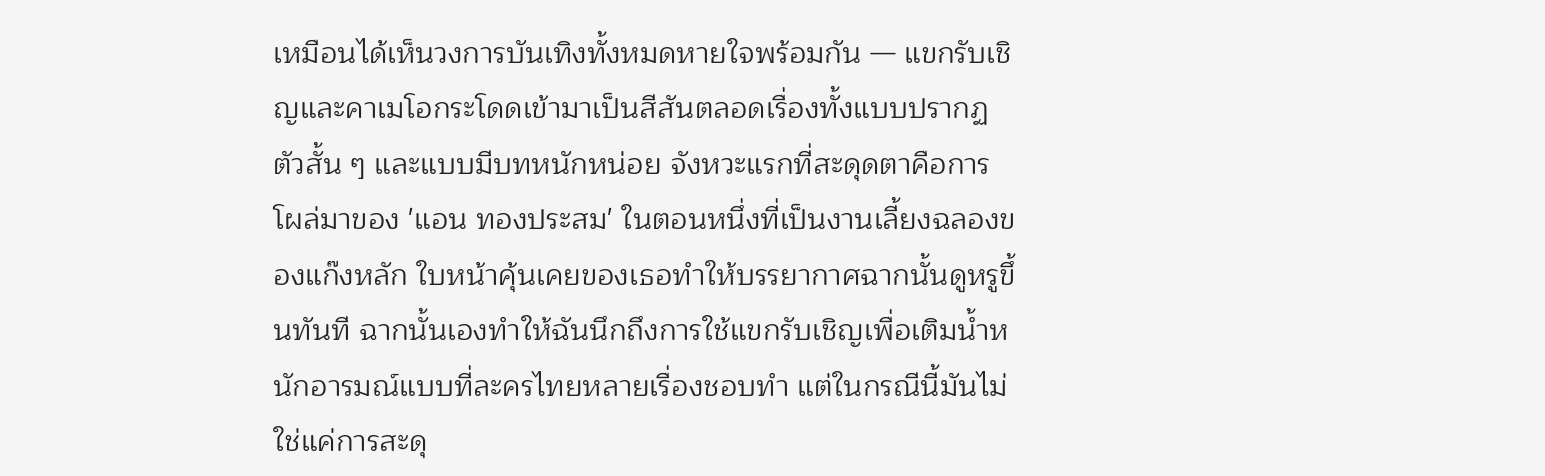เหมือนได้เห็นวงการบันเทิงทั้งหมดหายใจพร้อมกัน — แขกรับเชิญและคาเมโอกระโดดเข้ามาเป็นสีสันตลอดเรื่องทั้งแบบปรากฏตัวสั้น ๆ และแบบมีบทหนักหน่อย จังหวะแรกที่สะดุดตาคือการโผล่มาของ 'แอน ทองประสม' ในตอนหนึ่งที่เป็นงานเลี้ยงฉลองของแก๊งหลัก ใบหน้าคุ้นเคยของเธอทำให้บรรยากาศฉากนั้นดูหรูขึ้นทันที ฉากนั้นเองทำให้ฉันนึกถึงการใช้แขกรับเชิญเพื่อเติมน้ำหนักอารมณ์แบบที่ละครไทยหลายเรื่องชอบทำ แต่ในกรณีนี้มันไม่ใช่แค่การสะดุ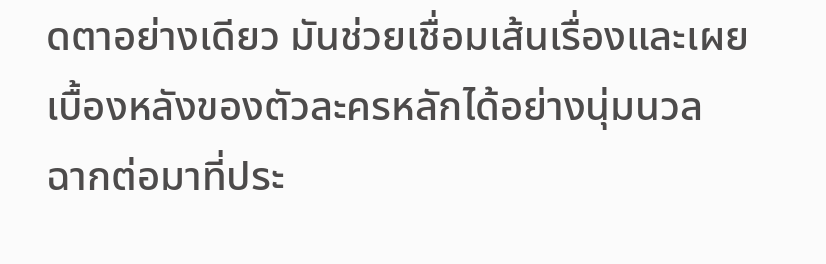ดตาอย่างเดียว มันช่วยเชื่อมเส้นเรื่องและเผยเบื้องหลังของตัวละครหลักได้อย่างนุ่มนวล
ฉากต่อมาที่ประ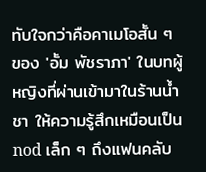ทับใจกว่าคือคาเมโอสั้น ๆ ของ 'อั้ม พัชราภา' ในบทผู้หญิงที่ผ่านเข้ามาในร้านน้ำชา ให้ความรู้สึกเหมือนเป็น nod เล็ก ๆ ถึงแฟนคลับ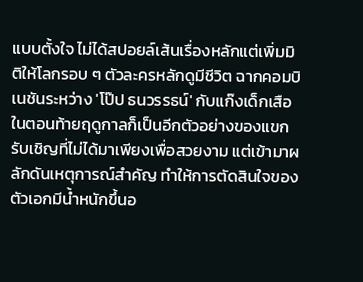แบบตั้งใจ ไม่ได้สปอยล์เส้นเรื่องหลักแต่เพิ่มมิติให้โลกรอบ ๆ ตัวละครหลักดูมีชีวิต ฉากคอมบิเนชันระหว่าง 'โป๊ป ธนวรรธน์' กับแก๊งเด็กเสือในตอนท้ายฤดูกาลก็เป็นอีกตัวอย่างของแขกรับเชิญที่ไม่ได้มาเพียงเพื่อสวยงาม แต่เข้ามาผลักดันเหตุการณ์สำคัญ ทำให้การตัดสินใจของตัวเอกมีน้ำหนักขึ้นอ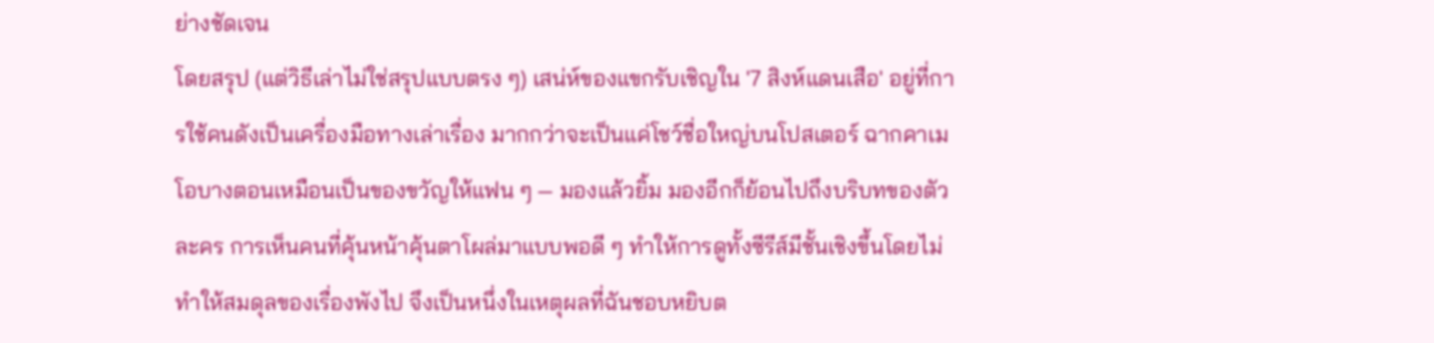ย่างชัดเจน
โดยสรุป (แต่วิธีเล่าไม่ใช่สรุปแบบตรง ๆ) เสน่ห์ของแขกรับเชิญใน '7 สิงห์แดนเสือ' อยู่ที่การใช้คนดังเป็นเครื่องมือทางเล่าเรื่อง มากกว่าจะเป็นแค่โชว์ชื่อใหญ่บนโปสเตอร์ ฉากคาเมโอบางตอนเหมือนเป็นของขวัญให้แฟน ๆ — มองแล้วยิ้ม มองอีกก็ย้อนไปถึงบริบทของตัวละคร การเห็นคนที่คุ้นหน้าคุ้นตาโผล่มาแบบพอดี ๆ ทำให้การดูทั้งซีรีส์มีชั้นเชิงขึ้นโดยไม่ทำให้สมดุลของเรื่องพังไป จึงเป็นหนึ่งในเหตุผลที่ฉันชอบหยิบต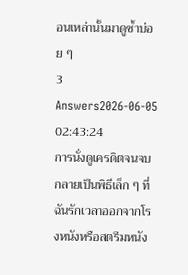อนเหล่านั้นมาดูซ้ำบ่อย ๆ
3 Answers2026-06-05 02:43:24
การนั่งดูเครดิตจนจบกลายเป็นพิธีเล็ก ๆ ที่ฉันรักเวลาออกจากโรงหนังหรือสตรีมหนัง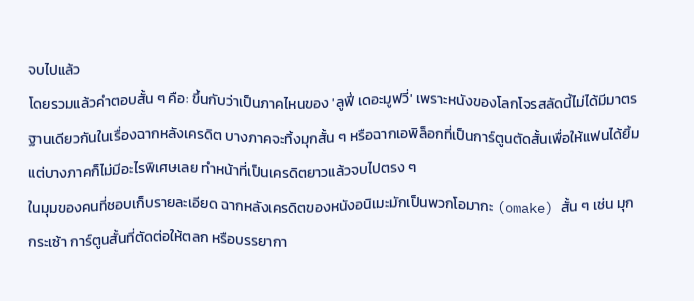จบไปแล้ว
โดยรวมแล้วคำตอบสั้น ๆ คือ: ขึ้นกับว่าเป็นภาคไหนของ 'ลูฟี่ เดอะมูฟวี่' เพราะหนังของโลกโจรสลัดนี้ไม่ได้มีมาตรฐานเดียวกันในเรื่องฉากหลังเครดิต บางภาคจะทิ้งมุกสั้น ๆ หรือฉากเอพิล็อกที่เป็นการ์ตูนตัดสั้นเพื่อให้แฟนได้ยิ้ม แต่บางภาคก็ไม่มีอะไรพิเศษเลย ทำหน้าที่เป็นเครดิตยาวแล้วจบไปตรง ๆ
ในมุมของคนที่ชอบเก็บรายละเอียด ฉากหลังเครดิตของหนังอนิเมะมักเป็นพวกโอมากะ (omake) สั้น ๆ เช่น มุกกระเซ้า การ์ตูนสั้นที่ตัดต่อให้ตลก หรือบรรยากา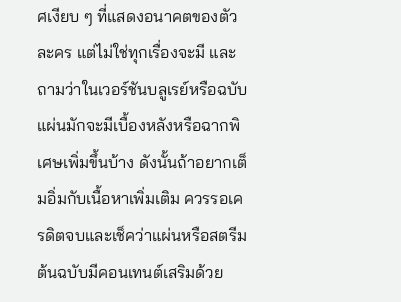ศเงียบ ๆ ที่แสดงอนาคตของตัวละคร แต่ไม่ใช่ทุกเรื่องจะมี และถามว่าในเวอร์ชันบลูเรย์หรือฉบับแผ่นมักจะมีเบื้องหลังหรือฉากพิเศษเพิ่มขึ้นบ้าง ดังนั้นถ้าอยากเต็มอิ่มกับเนื้อหาเพิ่มเติม ควรรอเครดิตจบและเช็คว่าแผ่นหรือสตรีมต้นฉบับมีคอนเทนต์เสริมด้วย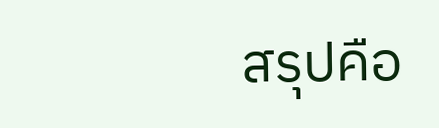สรุปคือ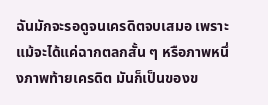ฉันมักจะรอดูจนเครดิตจบเสมอ เพราะแม้จะได้แค่ฉากตลกสั้น ๆ หรือภาพหนึ่งภาพท้ายเครดิต มันก็เป็นของข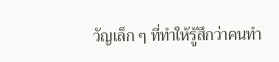วัญเล็ก ๆ ที่ทำให้รู้สึกว่าคนทำ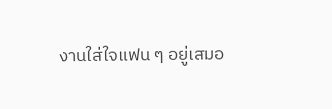งานใส่ใจแฟน ๆ อยู่เสมอ